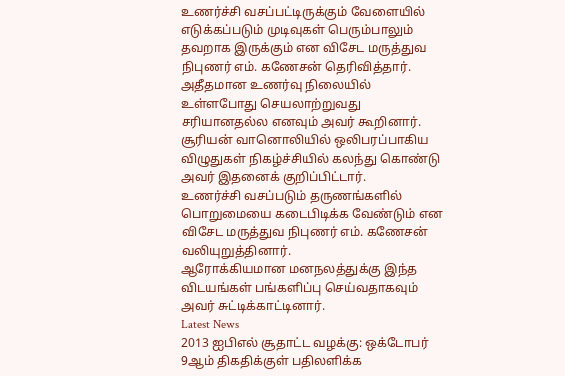உணர்ச்சி வசப்பட்டிருக்கும் வேளையில் எடுக்கப்படும் முடிவுகள் பெரும்பாலும் தவறாக இருக்கும் என விசேட மருத்துவ நிபுணர் எம். கணேசன் தெரிவித்தார்.
அதீதமான உணர்வு நிலையில் உள்ளபோது செயலாற்றுவது சரியானதல்ல எனவும் அவர் கூறினார்.
சூரியன் வானொலியில் ஒலிபரப்பாகிய விழுதுகள் நிகழ்ச்சியில் கலந்து கொண்டு அவர் இதனைக் குறிப்பிட்டார்.
உணர்ச்சி வசப்படும் தருணங்களில் பொறுமையை கடைபிடிக்க வேண்டும் என விசேட மருத்துவ நிபுணர் எம். கணேசன் வலியுறுத்தினார்.
ஆரோக்கியமான மனநலத்துக்கு இந்த விடயங்கள் பங்களிப்பு செய்வதாகவும் அவர் சுட்டிக்காட்டினார்.
Latest News
2013 ஐபிஎல் சூதாட்ட வழக்கு: ஒக்டோபர் 9ஆம் திகதிக்குள் பதிலளிக்க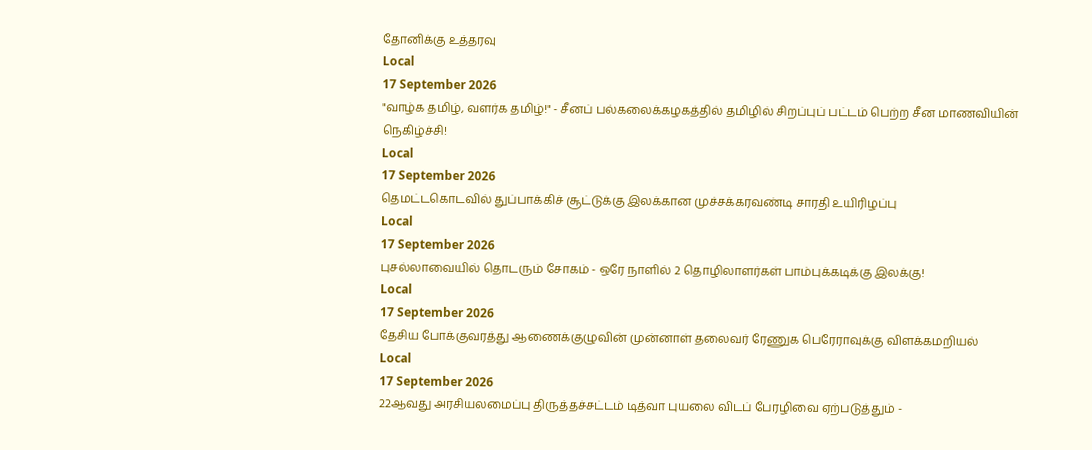தோனிக்கு உத்தரவு
Local
17 September 2026
"வாழ்க தமிழ், வளர்க தமிழ்!" - சீனப் பல்கலைக்கழகத்தில் தமிழில் சிறப்புப் பட்டம் பெற்ற சீன மாணவியின் நெகிழ்ச்சி!
Local
17 September 2026
தெமட்டகொடவில் துப்பாக்கிச் சூட்டுக்கு இலக்கான முச்சக்கரவண்டி சாரதி உயிரிழப்பு
Local
17 September 2026
புசல்லாவையில் தொடரும் சோகம் - ஒரே நாளில் 2 தொழிலாளர்கள் பாம்புக்கடிக்கு இலக்கு!
Local
17 September 2026
தேசிய போக்குவரத்து ஆணைக்குழுவின் முன்னாள் தலைவர் ரேணுக பெரேராவுக்கு விளக்கமறியல்
Local
17 September 2026
22ஆவது அரசியலமைப்பு திருத்தச்சட்டம் டித்வா புயலை விடப் பேரழிவை ஏற்படுத்தும் -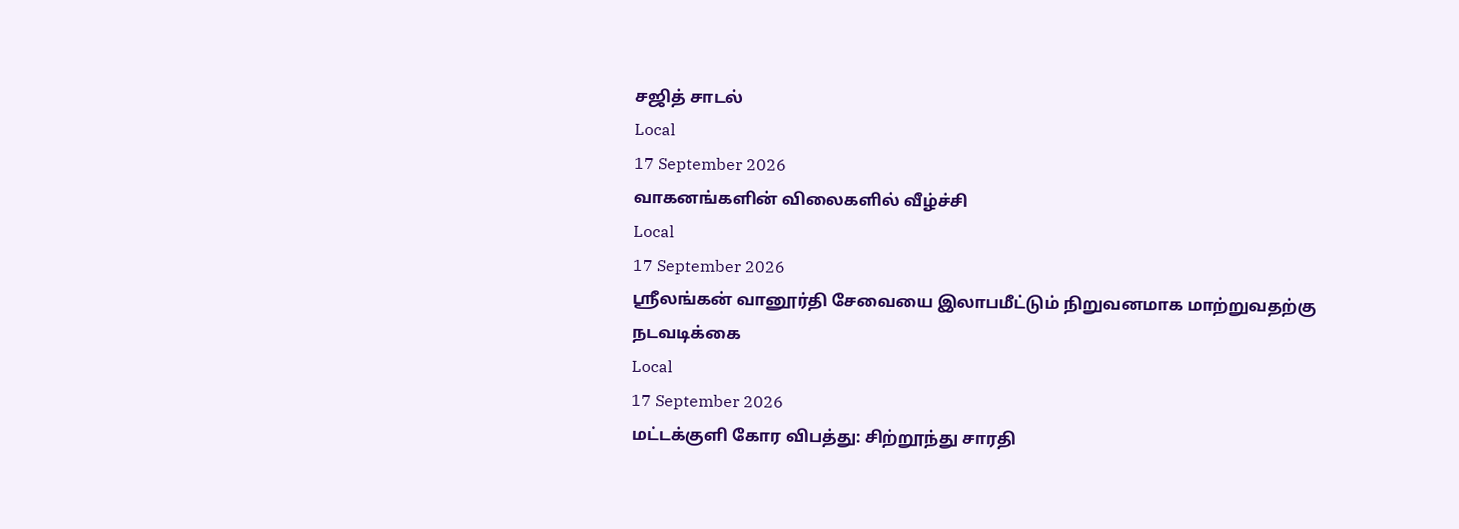சஜித் சாடல்
Local
17 September 2026
வாகனங்களின் விலைகளில் வீழ்ச்சி
Local
17 September 2026
ஸ்ரீலங்கன் வானூர்தி சேவையை இலாபமீட்டும் நிறுவனமாக மாற்றுவதற்கு நடவடிக்கை
Local
17 September 2026
மட்டக்குளி கோர விபத்து: சிற்றூந்து சாரதி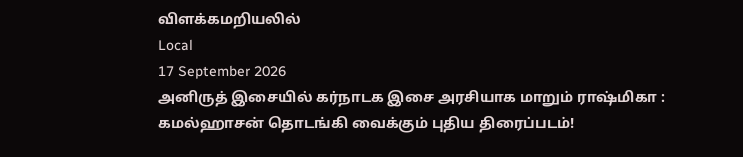விளக்கமறியலில்
Local
17 September 2026
அனிருத் இசையில் கர்நாடக இசை அரசியாக மாறும் ராஷ்மிகா : கமல்ஹாசன் தொடங்கி வைக்கும் புதிய திரைப்படம்!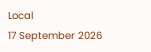Local
17 September 2026